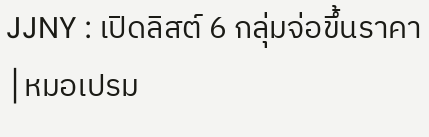JJNY : เปิดลิสต์ 6 กลุ่มจ่อขึ้นราคา│หมอเปรม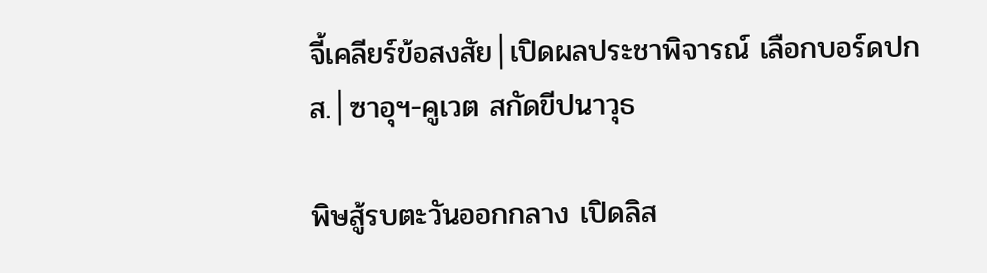จี้เคลียร์ข้อสงสัย│เปิดผลประชาพิจารณ์ เลือกบอร์ดปกส.│ซาอุฯ-คูเวต สกัดขีปนาวุธ

พิษสู้รบตะวันออกกลาง เปิดลิส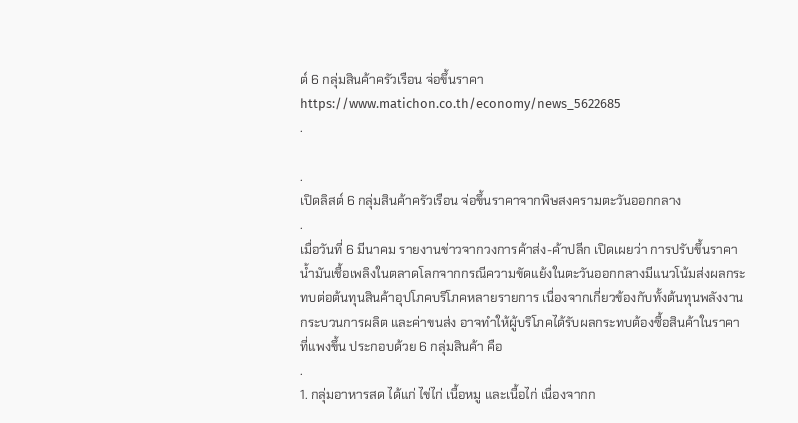ต์ 6 กลุ่มสินค้าครัวเรือน จ่อขึ้นราคา
https://www.matichon.co.th/economy/news_5622685
.

.
เปิดลิสต์ 6 กลุ่มสินค้าครัวเรือน จ่อขึ้นราคาจากพิษสงครามตะวันออกกลาง
.
เมื่อวันที่ 6 มีนาคม รายงานข่าวจากวงการค้าส่ง-ค้าปลีก เปิดเผยว่า การปรับขึ้นราคาน้ำมันเชื้อเพลิงในตลาดโลกจากกรณีความขัดแย้งในตะวันออกกลางมีแนวโน้มส่งผลกระทบต่อต้นทุนสินค้าอุปโภคบริโภคหลายรายการ เนื่องจากเกี่ยวข้องกับทั้งต้นทุนพลังงาน กระบวนการผลิต และค่าขนส่ง อาจทำให้ผู้บริโภคได้รับผลกระทบต้องซื้อสินค้าในราคาที่แพงขึ้น ประกอบด้วย 6 กลุ่มสินค้า คือ
.
1. กลุ่มอาหารสด ได้แก่ ไข่ไก่ เนื้อหมู และเนื้อไก่ เนื่องจากก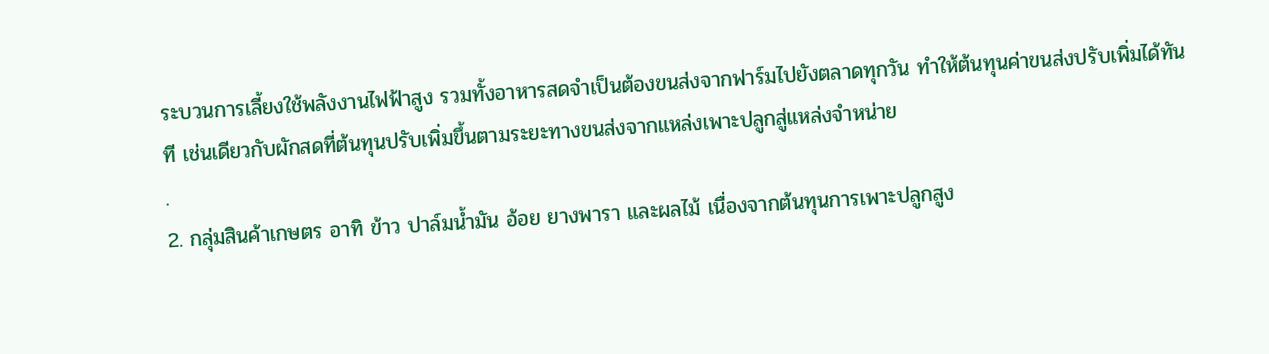ระบวนการเลี้ยงใช้พลังงานไฟฟ้าสูง รวมทั้งอาหารสดจำเป็นต้องขนส่งจากฟาร์มไปยังตลาดทุกวัน ทำให้ต้นทุนค่าขนส่งปรับเพิ่มได้ทันที เช่นเดียวกับผักสดที่ต้นทุนปรับเพิ่มขึ้นตามระยะทางขนส่งจากแหล่งเพาะปลูกสู่แหล่งจำหน่าย
.
2. กลุ่มสินค้าเกษตร อาทิ ข้าว ปาล์มน้ำมัน อ้อย ยางพารา และผลไม้ เนื่องจากต้นทุนการเพาะปลูกสูง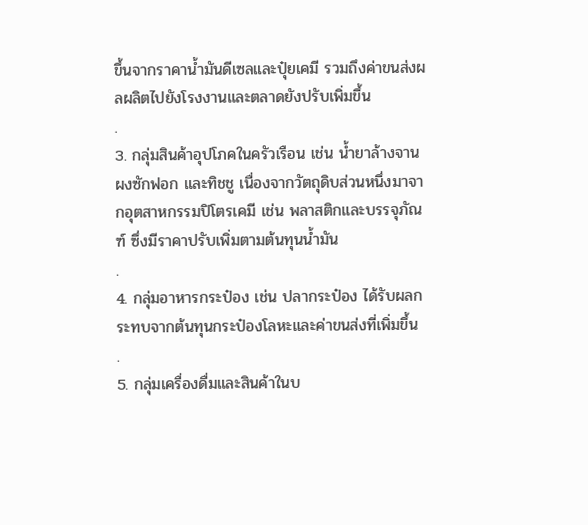ขึ้นจากราคาน้ำมันดีเซลและปุ๋ยเคมี รวมถึงค่าขนส่งผลผลิตไปยังโรงงานและตลาดยังปรับเพิ่มขึ้น
.
3. กลุ่มสินค้าอุปโภคในครัวเรือน เช่น น้ำยาล้างจาน ผงซักฟอก และทิชชู เนื่องจากวัตถุดิบส่วนหนึ่งมาจากอุตสาหกรรมปิโตรเคมี เช่น พลาสติกและบรรจุภัณฑ์ ซึ่งมีราคาปรับเพิ่มตามต้นทุนน้ำมัน
.
4. กลุ่มอาหารกระป๋อง เช่น ปลากระป๋อง ได้รับผลกระทบจากต้นทุนกระป๋องโลหะและค่าขนส่งที่เพิ่มขึ้น
.
5. กลุ่มเครื่องดื่มและสินค้าในบ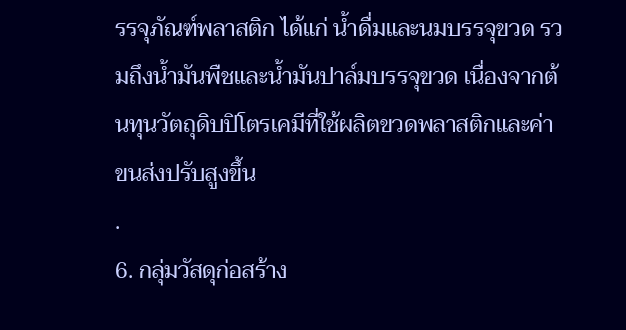รรจุภัณฑ์พลาสติก ได้แก่ น้ำดื่มและนมบรรจุขวด รวมถึงน้ำมันพืชและน้ำมันปาล์มบรรจุขวด เนื่องจากต้นทุนวัตถุดิบปิโตรเคมีที่ใช้ผลิตขวดพลาสติกและค่าขนส่งปรับสูงขึ้น
.
6. กลุ่มวัสดุก่อสร้าง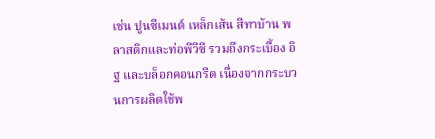เช่น ปูนซีเมนต์ เหล็กเส้น สีทาบ้าน พลาสติกและท่อพีวีซี รวมถึงกระเบื้อง อิฐ และบล็อกคอนกรีต เนื่องจากกระบวนการผลิตใช้พ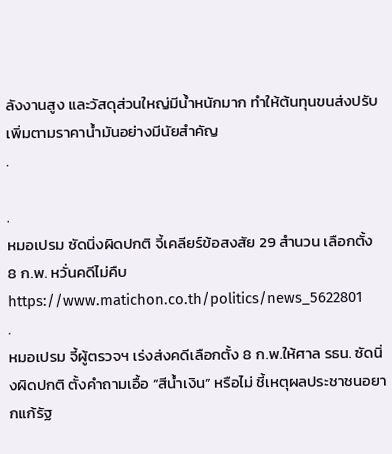ลังงานสูง และวัสดุส่วนใหญ่มีน้ำหนักมาก ทำให้ต้นทุนขนส่งปรับเพิ่มตามราคาน้ำมันอย่างมีนัยสำคัญ
.

.
หมอเปรม ซัดนิ่งผิดปกติ จี้เคลียร์ข้อสงสัย 29 สำนวน เลือกตั้ง 8 ก.พ. หวั่นคดีไม่คืบ
https://www.matichon.co.th/politics/news_5622801
.
หมอเปรม จี้ผู้ตรวจฯ เร่งส่งคดีเลือกตั้ง 8 ก.พ.ให้ศาล รธน. ซัดนิ่งผิดปกติ ตั้งคำถามเอื้อ “สีน้ำเงิน” หรือไม่ ชี้เหตุผลประชาชนอยากแก้รัฐ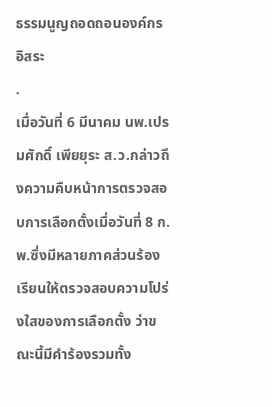ธรรมนูญถอดถอนองค์กรอิสระ
.
เมื่อวันที่ 6 มีนาคม นพ.เปรมศักดิ์ เพียยุระ ส.ว.กล่าวถึงความคืบหน้าการตรวจสอบการเลือกตั้งเมื่อวันที่ 8 ก.พ.ซึ่งมีหลายภาคส่วนร้องเรียนให้ตรวจสอบความโปร่งใสของการเลือกตั้ง ว่าขณะนี้มีคำร้องรวมทั้ง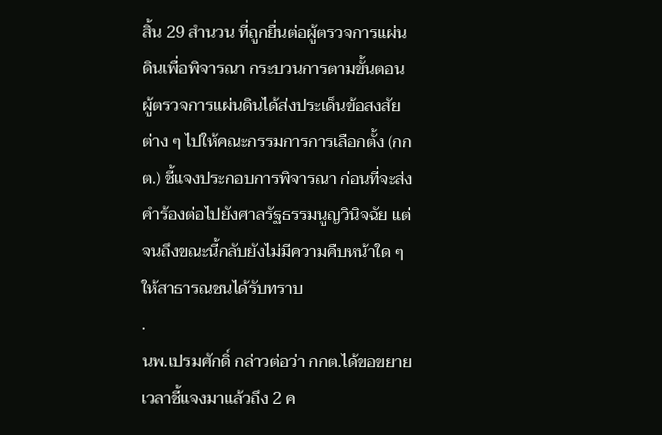สิ้น 29 สำนวน ที่ถูกยื่นต่อผู้ตรวจการแผ่นดินเพื่อพิจารณา กระบวนการตามขั้นตอน ผู้ตรวจการแผ่นดินได้ส่งประเด็นข้อสงสัยต่าง ๆ ไปให้คณะกรรมการการเลือกตั้ง (กกต.) ชี้แจงประกอบการพิจารณา ก่อนที่จะส่งคำร้องต่อไปยังศาลรัฐธรรมนูญวินิจฉัย แต่จนถึงขณะนี้กลับยังไม่มีความคืบหน้าใด ๆ ให้สาธารณชนได้รับทราบ
.
นพ.เปรมศักดิ์ กล่าวต่อว่า กกต.ได้ขอขยายเวลาชี้แจงมาแล้วถึง 2 ค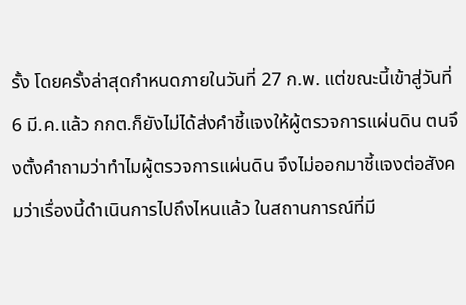รั้ง โดยครั้งล่าสุดกำหนดภายในวันที่ 27 ก.พ. แต่ขณะนี้เข้าสู่วันที่ 6 มี.ค.แล้ว กกต.ก็ยังไม่ได้ส่งคำชี้แจงให้ผู้ตรวจการแผ่นดิน ตนจึงตั้งคำถามว่าทำไมผู้ตรวจการแผ่นดิน จึงไม่ออกมาชี้แจงต่อสังคมว่าเรื่องนี้ดำเนินการไปถึงไหนแล้ว ในสถานการณ์ที่มี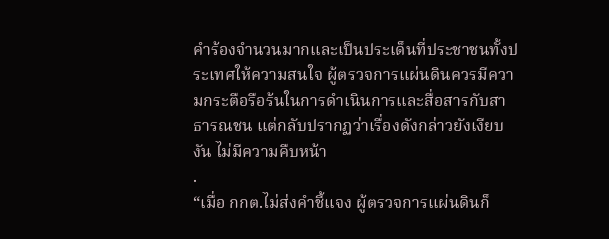คำร้องจำนวนมากและเป็นประเด็นที่ประชาชนทั้งประเทศให้ความสนใจ ผู้ตรวจการแผ่นดินควรมีความกระตือรือร้นในการดำเนินการและสื่อสารกับสาธารณชน แต่กลับปรากฏว่าเรื่องดังกล่าวยังเงียบงัน ไม่มีความคืบหน้า
.
“เมื่อ กกต.ไม่ส่งคำชี้แจง ผู้ตรวจการแผ่นดินก็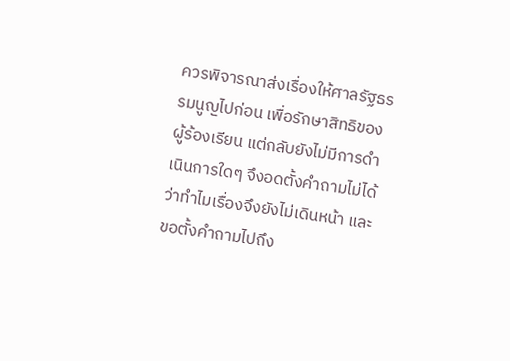ควรพิจารณาส่งเรื่องให้ศาลรัฐธรรมนูญไปก่อน เพื่อรักษาสิทธิของผู้ร้องเรียน แต่กลับยังไม่มีการดำเนินการใดๆ จึงอดตั้งคำถามไม่ได้ว่าทำไมเรื่องจึงยังไม่เดินหน้า และขอตั้งคำถามไปถึง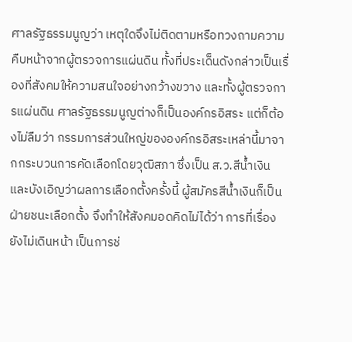ศาลรัฐธรรมนูญว่า เหตุใดจึงไม่ติดตามหรือทวงถามความคืบหน้าจากผู้ตรวจการแผ่นดิน ทั้งที่ประเด็นดังกล่าวเป็นเรื่องที่สังคมให้ความสนใจอย่างกว้างขวาง และทั้งผู้ตรวจการแผ่นดิน ศาลรัฐธรรมนูญต่างก็เป็นองค์กรอิสระ แต่ก็ต้องไม่ลืมว่า กรรมการส่วนใหญ่ขององค์กรอิสระเหล่านี้มาจากกระบวนการคัดเลือกโดยวุฒิสภา ซึ่งเป็น ส.ว.สีน้ำเงิน และบังเอิญว่าผลการเลือกตั้งครั้งนี้ ผู้สมัครสีน้ำเงินก็เป็นฝ่ายชนะเลือกตั้ง จึงทำให้สังคมอดคิดไม่ได้ว่า การที่เรื่องยังไม่เดินหน้า เป็นการช่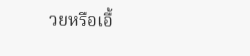วยหรือเอื้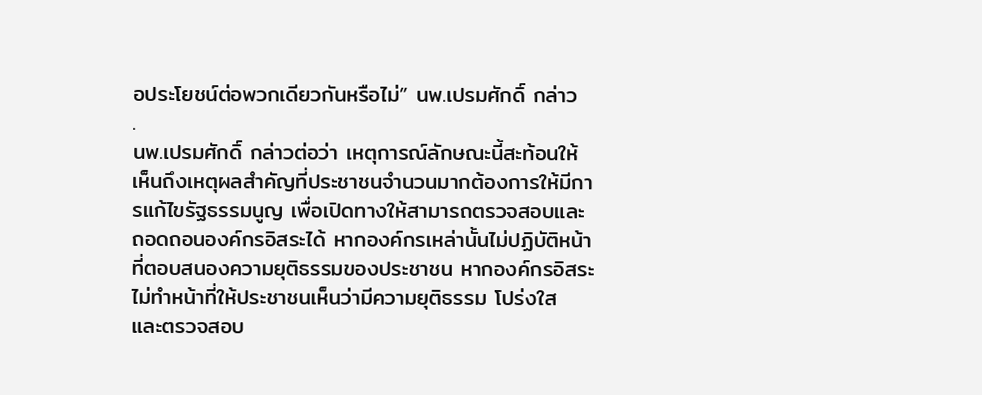อประโยชน์ต่อพวกเดียวกันหรือไม่” นพ.เปรมศักดิ์ กล่าว
.
นพ.เปรมศักดิ์ กล่าวต่อว่า เหตุการณ์ลักษณะนี้สะท้อนให้เห็นถึงเหตุผลสำคัญที่ประชาชนจำนวนมากต้องการให้มีการแก้ไขรัฐธรรมนูญ เพื่อเปิดทางให้สามารถตรวจสอบและถอดถอนองค์กรอิสระได้ หากองค์กรเหล่านั้นไม่ปฏิบัติหน้าที่ตอบสนองความยุติธรรมของประชาชน หากองค์กรอิสระไม่ทำหน้าที่ให้ประชาชนเห็นว่ามีความยุติธรรม โปร่งใส และตรวจสอบ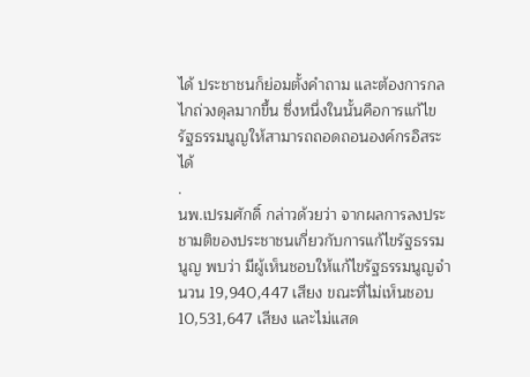ได้ ประชาชนก็ย่อมตั้งคำถาม และต้องการกลไกถ่วงดุลมากขึ้น ซึ่งหนึ่งในนั้นคือการแก้ไขรัฐธรรมนูญให้สามารถถอดถอนองค์กรอิสระได้
.
นพ.เปรมศักดิ์ กล่าวด้วยว่า จากผลการลงประชามติของประชาชนเกี่ยวกับการแก้ไขรัฐธรรมนูญ พบว่า มีผู้เห็นชอบให้แก้ไขรัฐธรรมนูญจำนวน 19,940,447 เสียง ขณะที่ไม่เห็นชอบ 10,531,647 เสียง และไม่แสด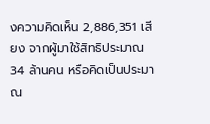งความคิดเห็น 2,886,351 เสียง จากผู้มาใช้สิทธิประมาณ 34 ล้านคน หรือคิดเป็นประมาณ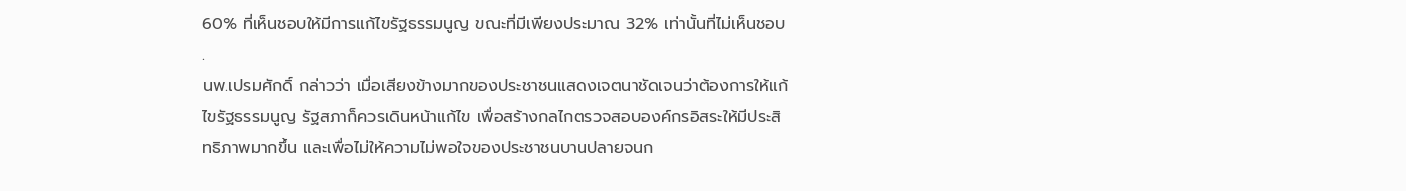60% ที่เห็นชอบให้มีการแก้ไขรัฐธรรมนูญ ขณะที่มีเพียงประมาณ 32% เท่านั้นที่ไม่เห็นชอบ
.
นพ.เปรมศักดิ์ กล่าวว่า เมื่อเสียงข้างมากของประชาชนแสดงเจตนาชัดเจนว่าต้องการให้แก้ไขรัฐธรรมนูญ รัฐสภาก็ควรเดินหน้าแก้ไข เพื่อสร้างกลไกตรวจสอบองค์กรอิสระให้มีประสิทธิภาพมากขึ้น และเพื่อไม่ให้ความไม่พอใจของประชาชนบานปลายจนก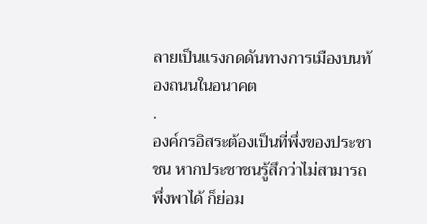ลายเป็นแรงกดดันทางการเมืองบนท้องถนนในอนาคต
.
องค์กรอิสระต้องเป็นที่พึ่งของประชาชน หากประชาชนรู้สึกว่าไม่สามารถพึ่งพาได้ ก็ย่อม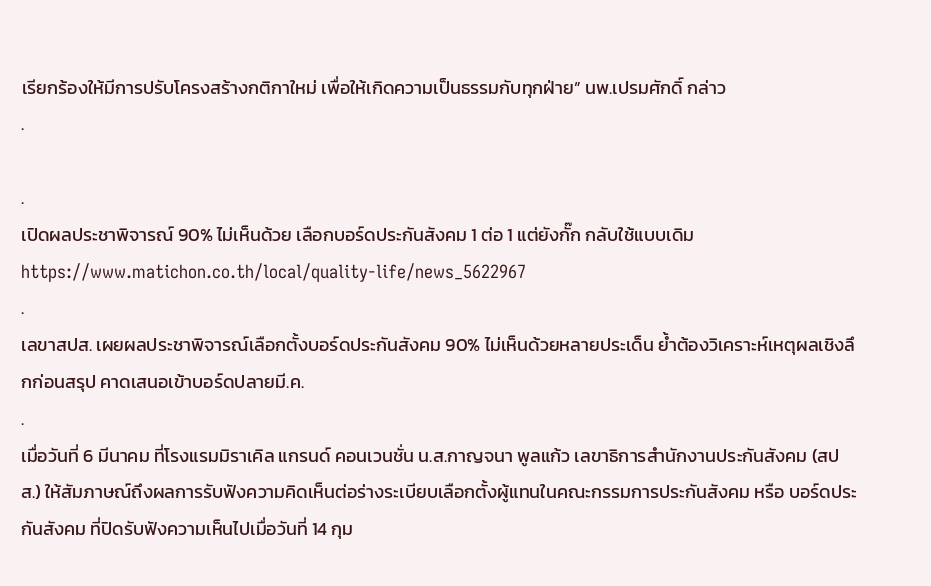เรียกร้องให้มีการปรับโครงสร้างกติกาใหม่ เพื่อให้เกิดความเป็นธรรมกับทุกฝ่าย” นพ.เปรมศักดิ์ กล่าว
.

.
เปิดผลประชาพิจารณ์ 90% ไม่เห็นด้วย เลือกบอร์ดประกันสังคม 1 ต่อ 1 แต่ยังกั๊ก กลับใช้แบบเดิม
https://www.matichon.co.th/local/quality-life/news_5622967
.
เลขาสปส. เผยผลประชาพิจารณ์เลือกตั้งบอร์ดประกันสังคม 90% ไม่เห็นด้วยหลายประเด็น ย้ำต้องวิเคราะห์เหตุผลเชิงลึกก่อนสรุป คาดเสนอเข้าบอร์ดปลายมี.ค.
.
เมื่อวันที่ 6 มีนาคม ที่โรงแรมมิราเคิล แกรนด์ คอนเวนชั่น น.ส.กาญจนา พูลแก้ว เลขาธิการสำนักงานประกันสังคม (สปส.) ให้สัมภาษณ์ถึงผลการรับฟังความคิดเห็นต่อร่างระเบียบเลือกตั้งผู้แทนในคณะกรรมการประกันสังคม หรือ บอร์ดประกันสังคม ที่ปิดรับฟังความเห็นไปเมื่อวันที่ 14 กุม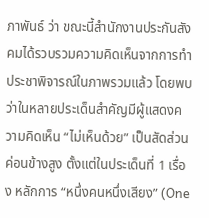ภาพันธ์ ว่า ขณะนี้สำนักงานประกันสังคมได้รวบรวมความคิดเห็นจากการทำประชาพิจารณ์ในภาพรวมแล้ว โดยพบว่าในหลายประเด็นสำคัญมีผู้แสดงความคิดเห็น “ไม่เห็นด้วย” เป็นสัดส่วนค่อนข้างสูง ตั้งแต่ในประเด็นที่ 1 เรื่อง หลักการ “หนึ่งคนหนึ่งเสียง” (One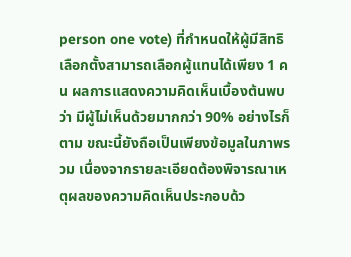person one vote) ที่กำหนดให้ผู้มีสิทธิเลือกตั้งสามารถเลือกผู้แทนได้เพียง 1 คน ผลการแสดงความคิดเห็นเบื้องต้นพบว่า มีผู้ไม่เห็นด้วยมากกว่า 90% อย่างไรก็ตาม ขณะนี้ยังถือเป็นเพียงข้อมูลในภาพรวม เนื่องจากรายละเอียดต้องพิจารณาเหตุผลของความคิดเห็นประกอบด้ว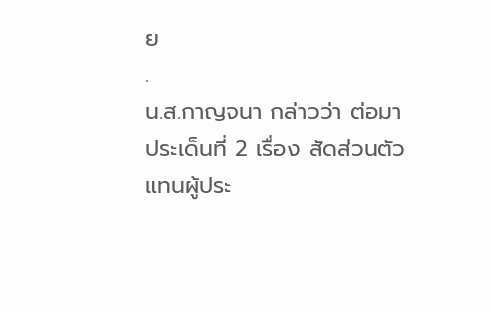ย
.
น.ส.กาญจนา กล่าวว่า ต่อมาประเด็นที่ 2 เรื่อง สัดส่วนตัวแทนผู้ประ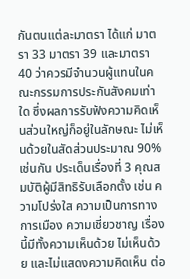กันตนแต่ละมาตรา ได้แก่ มาตรา 33 มาตรา 39 และมาตรา 40 ว่าควรมีจำนวนผู้แทนในคณะกรรมการประกันสังคมเท่าใด ซึ่งผลการรับฟังความคิดเห็นส่วนใหญ่ก็อยู่ในลักษณะ ไม่เห็นด้วยในสัดส่วนประมาณ 90% เช่นกัน ประเด็นเรื่องที่ 3 คุณสมบัติผู้มีสิทธิรับเลือกตั้ง เช่น ความโปร่งใส ความเป็นการทางการเมือง ความเชี่ยวชาญ เรื่องนี้มีทั้งความเห็นด้วย ไม่เห็นด้วย และไม่แสดงความคิดเห็น ต่อ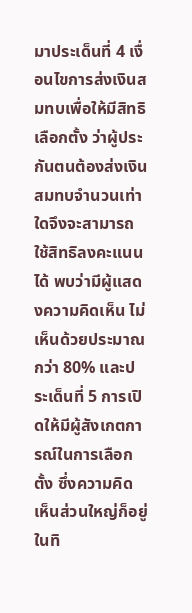มาประเด็นที่ 4 เงื่อนไขการส่งเงินสมทบเพื่อให้มีสิทธิเลือกตั้ง ว่าผู้ประกันตนต้องส่งเงินสมทบจำนวนเท่าใดจึงจะสามารถใช้สิทธิลงคะแนนได้ พบว่ามีผู้แสดงความคิดเห็น ไม่เห็นด้วยประมาณกว่า 80% และประเด็นที่ 5 การเปิดให้มีผู้สังเกตการณ์ในการเลือกตั้ง ซึ่งความคิดเห็นส่วนใหญ่ก็อยู่ในทิ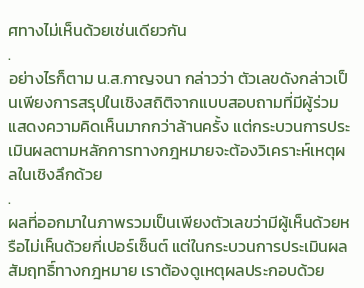ศทางไม่เห็นด้วยเช่นเดียวกัน
.
อย่างไรก็ตาม น.ส.กาญจนา กล่าวว่า ตัวเลขดังกล่าวเป็นเพียงการสรุปในเชิงสถิติจากแบบสอบถามที่มีผู้ร่วมแสดงความคิดเห็นมากกว่าล้านครั้ง แต่กระบวนการประเมินผลตามหลักการทางกฎหมายจะต้องวิเคราะห์เหตุผลในเชิงลึกด้วย
.
ผลที่ออกมาในภาพรวมเป็นเพียงตัวเลขว่ามีผู้เห็นด้วยหรือไม่เห็นด้วยกี่เปอร์เซ็นต์ แต่ในกระบวนการประเมินผลสัมฤทธิ์ทางกฎหมาย เราต้องดูเหตุผลประกอบด้วย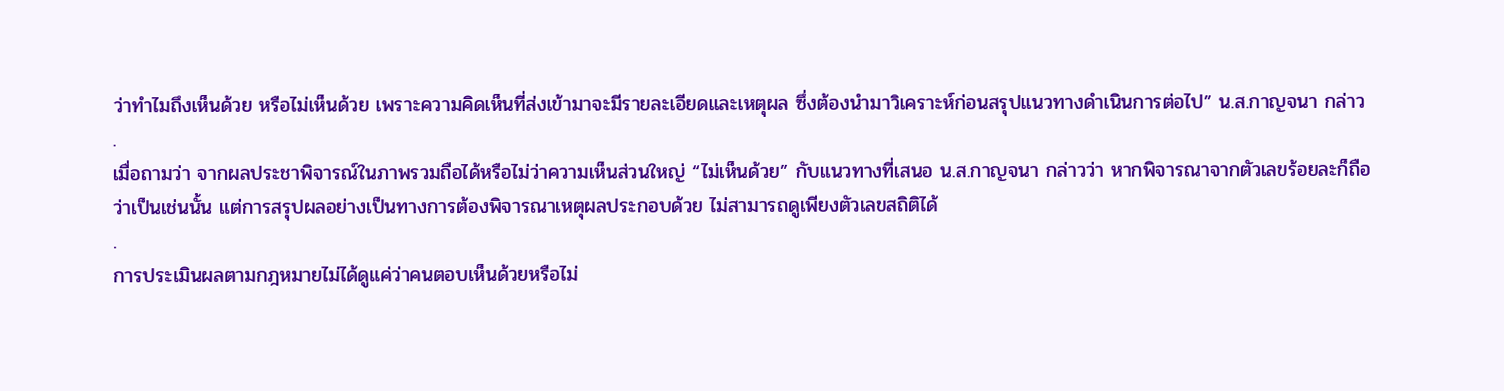ว่าทำไมถึงเห็นด้วย หรือไม่เห็นด้วย เพราะความคิดเห็นที่ส่งเข้ามาจะมีรายละเอียดและเหตุผล ซึ่งต้องนำมาวิเคราะห์ก่อนสรุปแนวทางดำเนินการต่อไป” น.ส.กาญจนา กล่าว
.
เมื่อถามว่า จากผลประชาพิจารณ์ในภาพรวมถือได้หรือไม่ว่าความเห็นส่วนใหญ่ “ไม่เห็นด้วย” กับแนวทางที่เสนอ น.ส.กาญจนา กล่าวว่า หากพิจารณาจากตัวเลขร้อยละก็ถือว่าเป็นเช่นนั้น แต่การสรุปผลอย่างเป็นทางการต้องพิจารณาเหตุผลประกอบด้วย ไม่สามารถดูเพียงตัวเลขสถิติได้
.
การประเมินผลตามกฎหมายไม่ได้ดูแค่ว่าคนตอบเห็นด้วยหรือไม่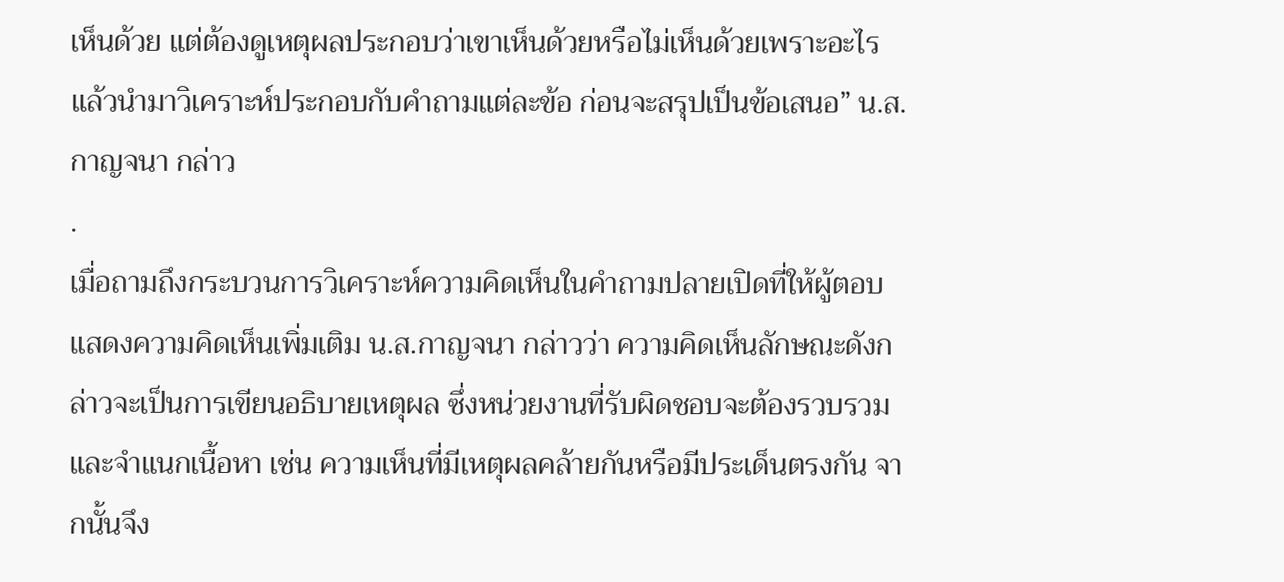เห็นด้วย แต่ต้องดูเหตุผลประกอบว่าเขาเห็นด้วยหรือไม่เห็นด้วยเพราะอะไร แล้วนำมาวิเคราะห์ประกอบกับคำถามแต่ละข้อ ก่อนจะสรุปเป็นข้อเสนอ” น.ส.กาญจนา กล่าว
.
เมื่อถามถึงกระบวนการวิเคราะห์ความคิดเห็นในคำถามปลายเปิดที่ให้ผู้ตอบแสดงความคิดเห็นเพิ่มเติม น.ส.กาญจนา กล่าวว่า ความคิดเห็นลักษณะดังกล่าวจะเป็นการเขียนอธิบายเหตุผล ซึ่งหน่วยงานที่รับผิดชอบจะต้องรวบรวมและจำแนกเนื้อหา เช่น ความเห็นที่มีเหตุผลคล้ายกันหรือมีประเด็นตรงกัน จากนั้นจึง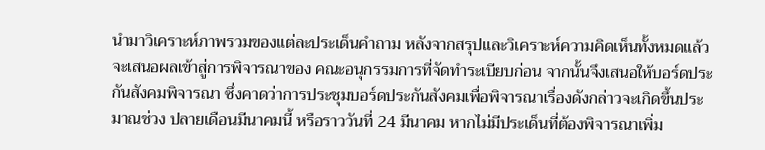นำมาวิเคราะห์ภาพรวมของแต่ละประเด็นคำถาม หลังจากสรุปและวิเคราะห์ความคิดเห็นทั้งหมดแล้ว จะเสนอผลเข้าสู่การพิจารณาของ คณะอนุกรรมการที่จัดทำระเบียบก่อน จากนั้นจึงเสนอให้บอร์ดประกันสังคมพิจารณา ซึ่งคาดว่าการประชุมบอร์ดประกันสังคมเพื่อพิจารณาเรื่องดังกล่าวจะเกิดขึ้นประมาณช่วง ปลายเดือนมีนาคมนี้ หรือราววันที่ 24 มีนาคม หากไม่มีประเด็นที่ต้องพิจารณาเพิ่ม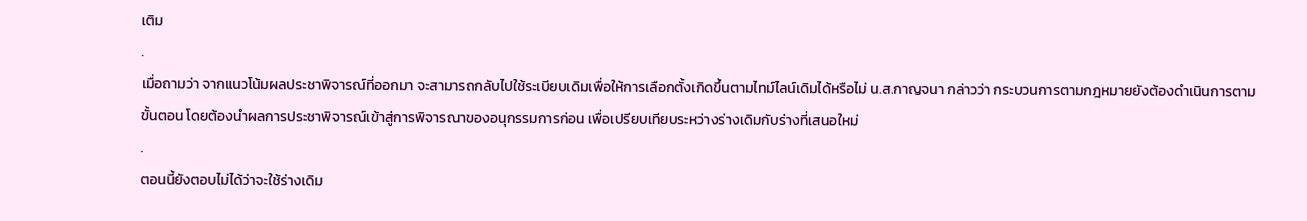เติม
.
เมื่อถามว่า จากแนวโน้มผลประชาพิจารณ์ที่ออกมา จะสามารถกลับไปใช้ระเบียบเดิมเพื่อให้การเลือกตั้งเกิดขึ้นตามไทม์ไลน์เดิมได้หรือไม่ น.ส.กาญจนา กล่าวว่า กระบวนการตามกฎหมายยังต้องดำเนินการตามขั้นตอน โดยต้องนำผลการประชาพิจารณ์เข้าสู่การพิจารณาของอนุกรรมการก่อน เพื่อเปรียบเทียบระหว่างร่างเดิมกับร่างที่เสนอใหม่
.
ตอนนี้ยังตอบไม่ได้ว่าจะใช้ร่างเดิม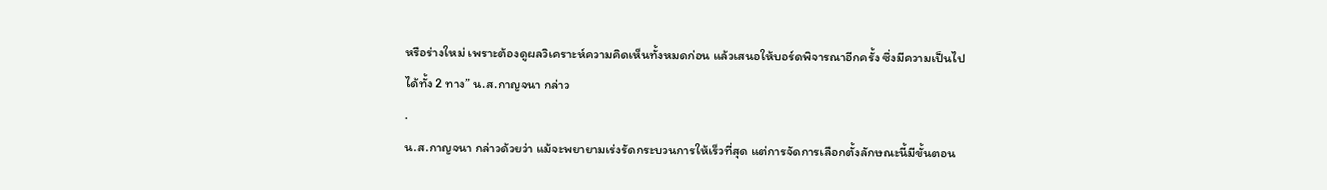หรือร่างใหม่ เพราะต้องดูผลวิเคราะห์ความคิดเห็นทั้งหมดก่อน แล้วเสนอให้บอร์ดพิจารณาอีกครั้ง ซึ่งมีความเป็นไปได้ทั้ง 2 ทาง” น.ส.กาญจนา กล่าว
.
น.ส.กาญจนา กล่าวด้วยว่า แม้จะพยายามเร่งรัดกระบวนการให้เร็วที่สุด แต่การจัดการเลือกตั้งลักษณะนี้มีขั้นตอน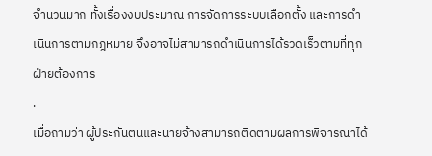จำนวนมาก ทั้งเรื่องงบประมาณ การจัดการระบบเลือกตั้ง และการดำเนินการตามกฎหมาย จึงอาจไม่สามารถดำเนินการได้รวดเร็วตามที่ทุกฝ่ายต้องการ
.
เมื่อถามว่า ผู้ประกันตนและนายจ้างสามารถติดตามผลการพิจารณาได้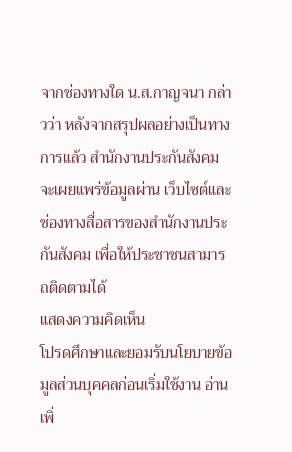จากช่องทางใด น.ส.กาญจนา กล่าวว่า หลังจากสรุปผลอย่างเป็นทางการแล้ว สำนักงานประกันสังคมจะเผยแพร่ข้อมูลผ่าน เว็บไซต์และช่องทางสื่อสารของสำนักงานประกันสังคม เพื่อให้ประชาชนสามารถติดตามได้
แสดงความคิดเห็น
โปรดศึกษาและยอมรับนโยบายข้อมูลส่วนบุคคลก่อนเริ่มใช้งาน อ่านเพิ่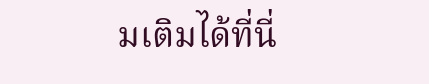มเติมได้ที่นี่